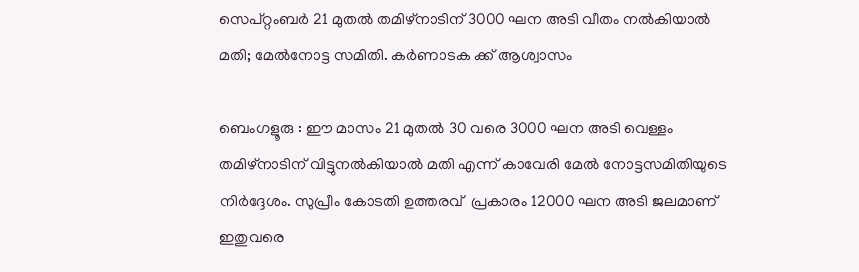സെപ്റ്റംബർ 21 മുതൽ തമിഴ്നാടിന് 3000 ഘന അടി വീതം നൽകിയാൽ മതി; മേൽനോട്ട സമിതി. കർണാടക ക്ക് ആശ്വാസം

ബെംഗളൂരു : ഈ മാസം 21 മുതൽ 30 വരെ 3000 ഘന അടി വെള്ളം തമിഴ്നാടിന് വിട്ടുനൽകിയാൽ മതി എന്ന് കാവേരി മേൽ നോട്ടസമിതിയുടെ നിർദ്ദേശം. സുപ്രീം കോടതി ഉത്തരവ്  പ്രകാരം 12000 ഘന അടി ജലമാണ്  ഇതുവരെ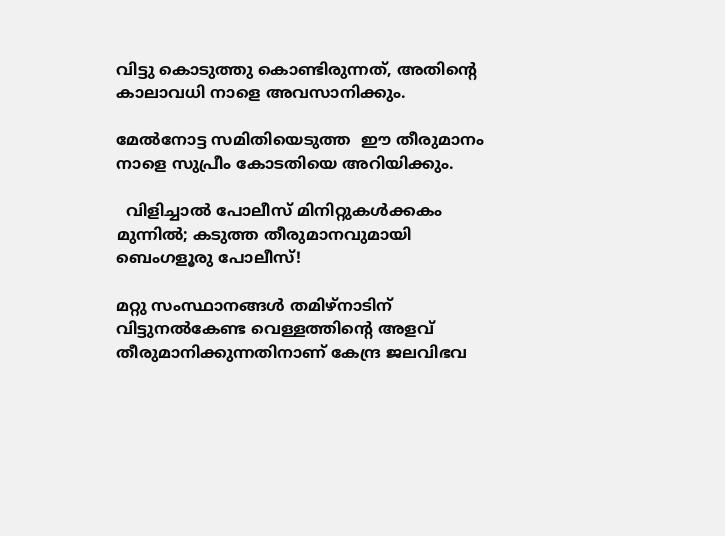വിട്ടു കൊടുത്തു കൊണ്ടിരുന്നത്, അതിന്റെ കാലാവധി നാളെ അവസാനിക്കും.

മേൽനോട്ട സമിതിയെടുത്ത  ഈ തീരുമാനം നാളെ സുപ്രീം കോടതിയെ അറിയിക്കും.

  വിളിച്ചാൽ പോലീസ്‌ മിനിറ്റുകൾക്കകം മുന്നിൽ; കടുത്ത തീരുമാനവുമായി ബെംഗളൂരു പോലീസ്!

മറ്റു സംസ്ഥാനങ്ങൾ തമിഴ്നാടിന് വിട്ടുനൽകേണ്ട വെള്ളത്തിന്റെ അളവ് തീരുമാനിക്കുന്നതിനാണ് കേന്ദ്ര ജലവിഭവ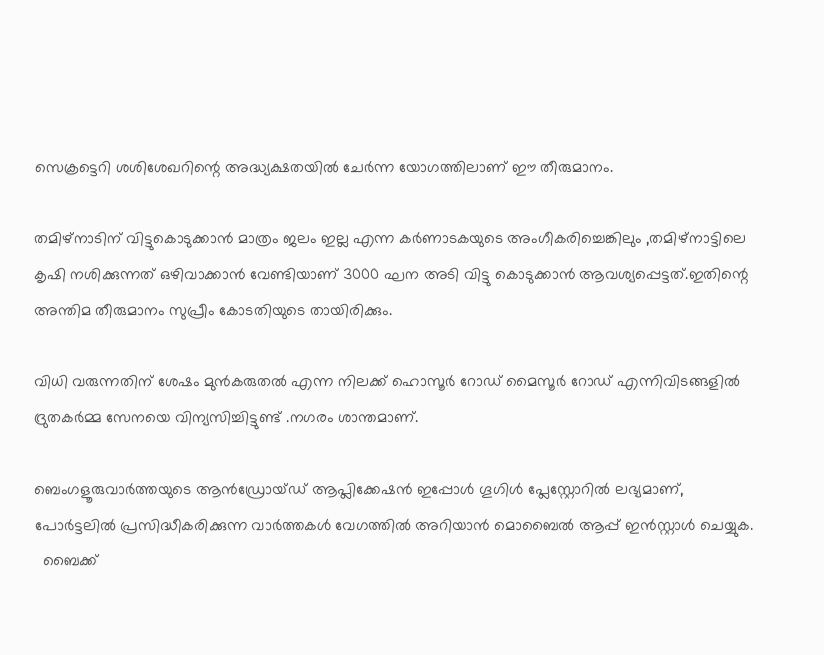സെക്രട്ടെറി ശശിശേഖറിന്റെ അദ്ധ്യക്ഷതയിൽ ചേർന്ന യോഗത്തിലാണ് ഈ തീരുമാനം.

തമിഴ്നാടിന് വിട്ടുകൊടുക്കാൻ മാത്രം ജലം ഇല്ല എന്ന കർണാടകയുടെ അംഗീകരിച്ചെങ്കിലും ,തമിഴ്നാട്ടിലെ കൃഷി നശിക്കുന്നത് ഒഴിവാക്കാൻ വേണ്ടിയാണ്‌ 3000 ഘന അടി വിട്ടു കൊടുക്കാൻ ആവശ്യപ്പെട്ടത്.ഇതിന്റെ അന്തിമ തീരുമാനം സുപ്രീം കോടതിയുടെ തായിരിക്കും.

വിധി വരുന്നതിന് ശേഷം മുൻകരുതൽ എന്ന നിലക്ക് ഹൊസൂർ റോഡ് മൈസൂർ റോഡ് എന്നിവിടങ്ങളിൽ ദ്രുതകർമ്മ സേനയെ വിന്യസിച്ചിട്ടുണ്ട് .നഗരം ശാന്തമാണ്.

ബെംഗളൂരുവാർത്തയുടെ ആൻഡ്രോയ്ഡ് ആപ്ലിക്കേഷൻ ഇപ്പോൾ ഗൂഗിൾ പ്ലേസ്റ്റോറിൽ ലഭ്യമാണ്, പോർട്ടലിൽ പ്രസിദ്ധീകരിക്കുന്ന വാർത്തകൾ വേഗത്തിൽ അറിയാൻ മൊബൈൽ ആപ്പ് ഇൻസ്റ്റാൾ ചെയ്യുക.
  ബൈക്ക്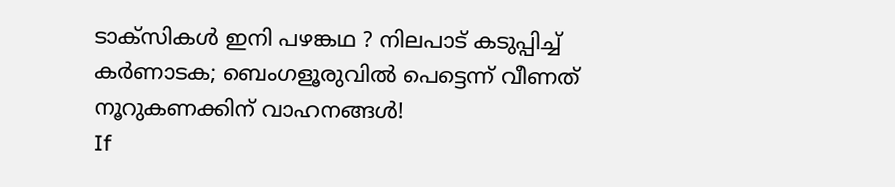ടാക്‌സികൾ ഇനി പഴങ്കഥ ? നിലപാട് കടുപ്പിച്ച് കർണാടക; ബെംഗളൂരുവിൽ പെട്ടെന്ന് വീണത് നൂറുകണക്കിന് വാഹനങ്ങൾ!
If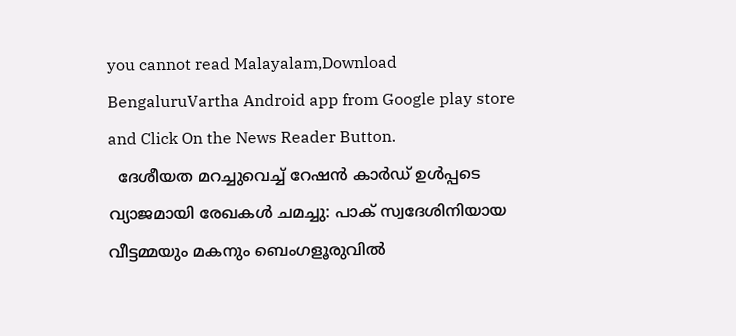you cannot read Malayalam,Download BengaluruVartha Android app from Google play store and Click On the News Reader Button.
  ദേശീയത മറച്ചുവെച്ച് റേഷൻ കാർഡ് ഉള്‍പ്പടെ വ്യാജമായി രേഖകൾ ചമച്ചു: പാക് സ്വദേശിനിയായ വീട്ടമ്മയും മകനും ബെംഗളൂരുവിൽ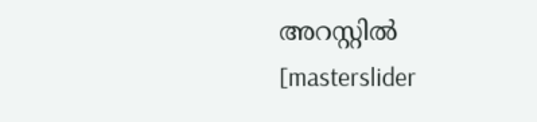അറസ്റ്റിൽ
[masterslider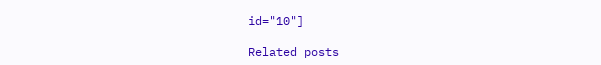id="10"]

Related posts